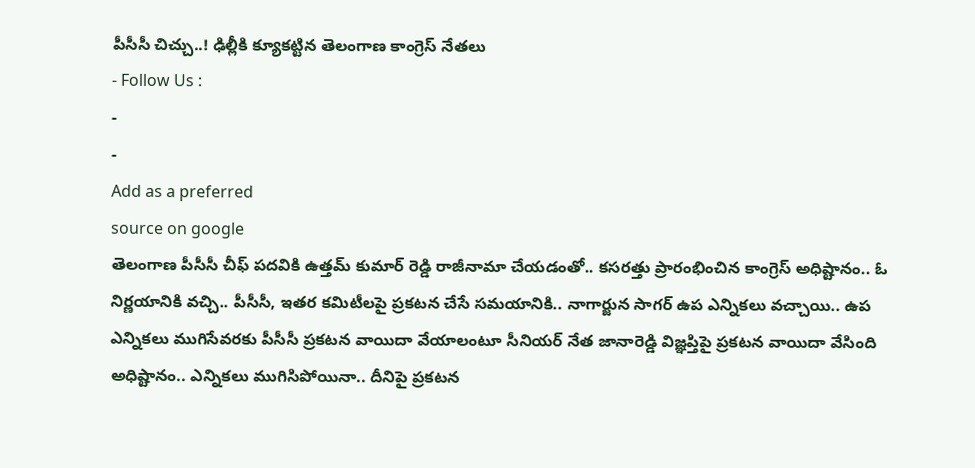పీసీసీ చిచ్చు..! ఢిల్లీకి క్యూకట్టిన తెలంగాణ కాంగ్రెస్ నేతలు
- Follow Us :
-
-
Add as a preferred
source on google
తెలంగాణ పీసీసీ చీఫ్ పదవికి ఉత్తమ్ కుమార్ రెడ్డి రాజీనామా చేయడంతో.. కసరత్తు ప్రారంభించిన కాంగ్రెస్ అధిష్టానం.. ఓ నిర్ణయానికి వచ్చి.. పీసీసీ, ఇతర కమిటీలపై ప్రకటన చేసే సమయానికి.. నాగార్జున సాగర్ ఉప ఎన్నికలు వచ్చాయి.. ఉప ఎన్నికలు ముగిసేవరకు పీసీసీ ప్రకటన వాయిదా వేయాలంటూ సీనియర్ నేత జానారెడ్డి విజ్ఞప్తిపై ప్రకటన వాయిదా వేసింది అధిష్టానం.. ఎన్నికలు ముగిసిపోయినా.. దీనిపై ప్రకటన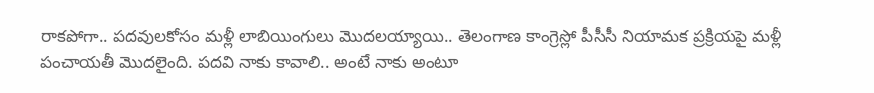రాకపోగా.. పదవులకోసం మళ్లీ లాబియింగులు మొదలయ్యాయి.. తెలంగాణ కాంగ్రెస్లో పీసీసీ నియామక ప్రక్రియపై మళ్లీ పంచాయతీ మొదలైంది. పదవి నాకు కావాలి.. అంటే నాకు అంటూ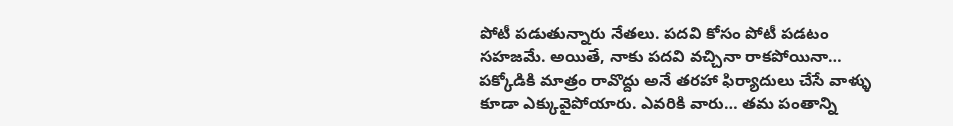పోటీ పడుతున్నారు నేతలు. పదవి కోసం పోటీ పడటం సహజమే. అయితే, నాకు పదవి వచ్చినా రాకపోయినా… పక్కోడికి మాత్రం రావొద్దు అనే తరహా ఫిర్యాదులు చేసే వాళ్ళు కూడా ఎక్కువైపోయారు. ఎవరికి వారు… తమ పంతాన్ని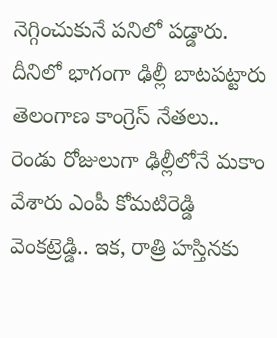నెగ్గించుకునే పనిలో పడ్డారు. దీనిలో భాగంగా ఢిల్లీ బాటపట్టారు తెలంగాణ కాంగ్రెస్ నేతలు.. రెండు రోజులుగా ఢిల్లీలోనే మకాం వేశారు ఎంపీ కోమటిరెడ్డి వెంకట్రెడ్డి.. ఇక, రాత్రి హస్తినకు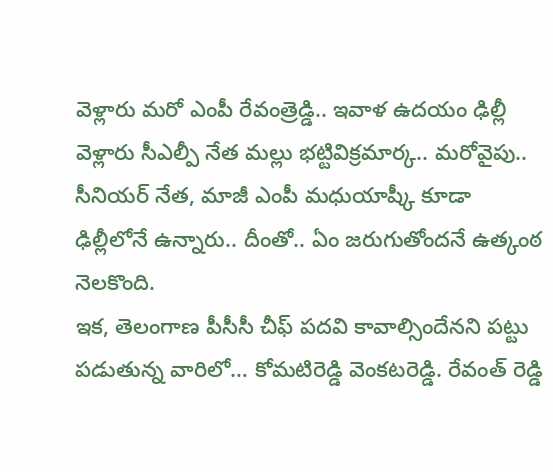వెళ్లారు మరో ఎంపీ రేవంత్రెడ్డి.. ఇవాళ ఉదయం ఢిల్లీ వెళ్లారు సీఎల్పీ నేత మల్లు భట్టివిక్రమార్క.. మరోవైపు.. సీనియర్ నేత, మాజీ ఎంపీ మధుయాష్కీ కూడా ఢిల్లీలోనే ఉన్నారు.. దీంతో.. ఏం జరుగుతోందనే ఉత్కంఠ నెలకొంది.
ఇక, తెలంగాణ పీసీసీ చీఫ్ పదవి కావాల్సిందేనని పట్టు పడుతున్న వారిలో… కోమటిరెడ్డి వెంకటరెడ్డి. రేవంత్ రెడ్డి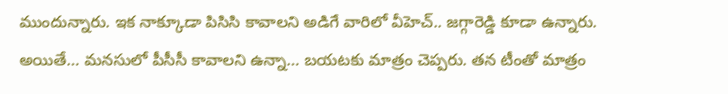ముందున్నారు. ఇక నాక్కూడా పిసిసి కావాలని అడిగే వారిలో వీహెచ్.. జగ్గారెడ్డి కూడా ఉన్నారు. అయితే… మనసులో పీసీసీ కావాలని ఉన్నా… బయటకు మాత్రం చెప్పరు. తన టీంతో మాత్రం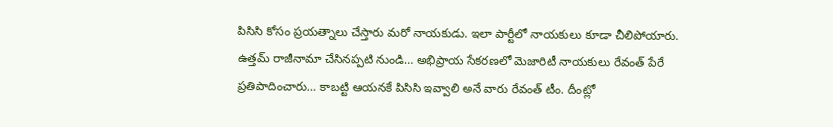పిసిసి కోసం ప్రయత్నాలు చేస్తారు మరో నాయకుడు. ఇలా పార్టీలో నాయకులు కూడా చీలిపోయారు. ఉత్తమ్ రాజీనామా చేసినప్పటి నుండి… అభిప్రాయ సేకరణలో మెజారిటీ నాయకులు రేవంత్ పేరే ప్రతిపాదించారు… కాబట్టి ఆయనకే పిసిసి ఇవ్వాలి అనే వారు రేవంత్ టీం. దీంట్లో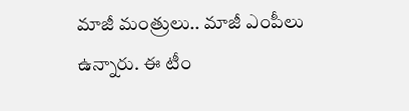మాజీ మంత్రులు.. మాజీ ఎంపీలు ఉన్నారు. ఈ టీం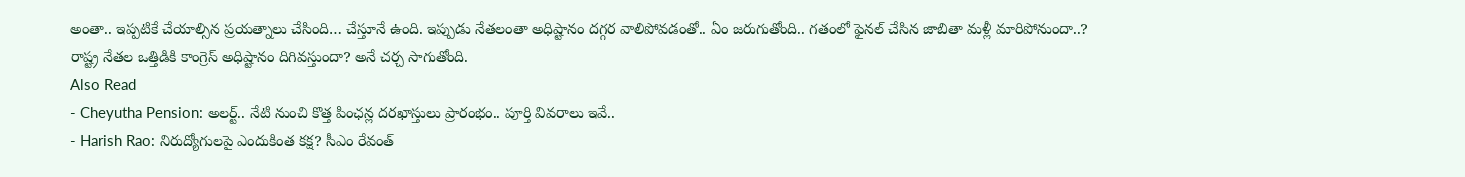అంతా.. ఇప్పటికే చేయాల్సిన ప్రయత్నాలు చేసింది… చేస్తూనే ఉంది. ఇప్పుడు నేతలంతా అధిష్టానం దగ్గర వాలిపోవడంతో.. ఏం జరుగుతోంది.. గతంలో ఫైనల్ చేసిన జాబితా మళ్లీ మారిపోనుందా..? రాష్ట్ర నేతల ఒత్తిడికి కాంగ్రెస్ అధిష్టానం దిగివస్తుందా? అనే చర్చ సాగుతోంది.
Also Read
- Cheyutha Pension: అలర్ట్.. నేటి నుంచి కొత్త పింఛన్ల దరఖాస్తులు ప్రారంభం.. పూర్తి వివరాలు ఇవే..
- Harish Rao: నిరుద్యోగులపై ఎందుకింత కక్ష? సీఎం రేవంత్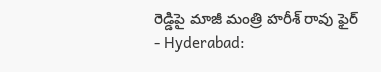రెడ్డిపై మాజీ మంత్రి హరీశ్ రావు ఫైర్
- Hyderabad: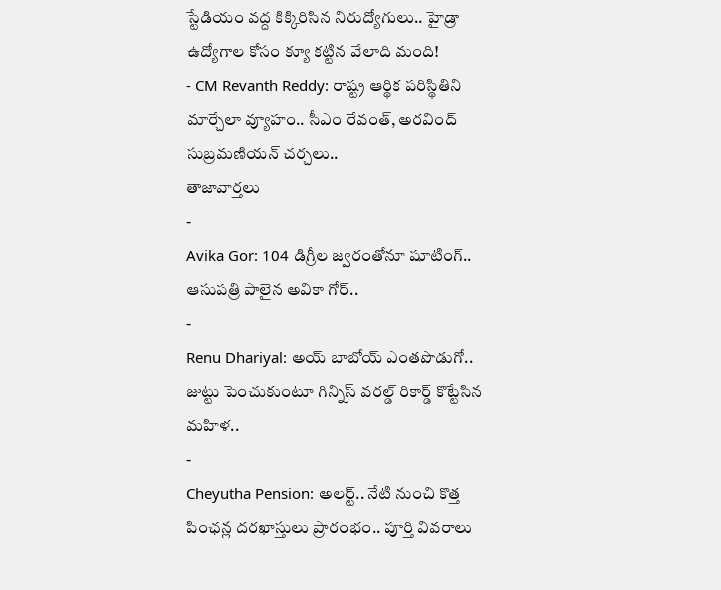స్టేడియం వద్ద కిక్కిరిసిన నిరుద్యోగులు.. హైడ్రా ఉద్యోగాల కోసం క్యూ కట్టిన వేలాది మంది!
- CM Revanth Reddy: రాష్ట్ర ఆర్థిక పరిస్థితిని మార్చేలా వ్యూహం.. సీఎం రేవంత్, అరవింద్ సుబ్రమణియన్ చర్చలు..
తాజావార్తలు
-
Avika Gor: 104 డిగ్రీల జ్వరంతోనూ షూటింగ్.. ఆసుపత్రి పాలైన అవికా గోర్..
-
Renu Dhariyal: అయ్ బాబోయ్ ఎంతపొడుగో.. జుట్టు పెంచుకుంటూ గిన్నిస్ వరల్డ్ రికార్డ్ కొట్టేసిన మహిళ..
-
Cheyutha Pension: అలర్ట్.. నేటి నుంచి కొత్త పింఛన్ల దరఖాస్తులు ప్రారంభం.. పూర్తి వివరాలు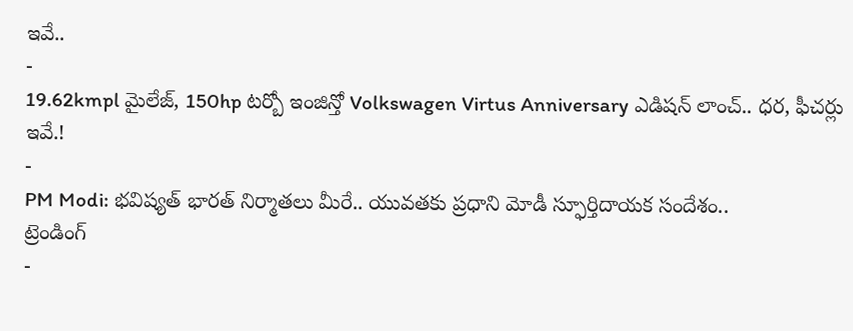ఇవే..
-
19.62kmpl మైలేజ్, 150hp టర్బో ఇంజిన్తో Volkswagen Virtus Anniversary ఎడిషన్ లాంచ్.. ధర, ఫీచర్లు ఇవే.!
-
PM Modi: భవిష్యత్ భారత్ నిర్మాతలు మీరే.. యువతకు ప్రధాని మోడీ స్ఫూర్తిదాయక సందేశం..
ట్రెండింగ్
-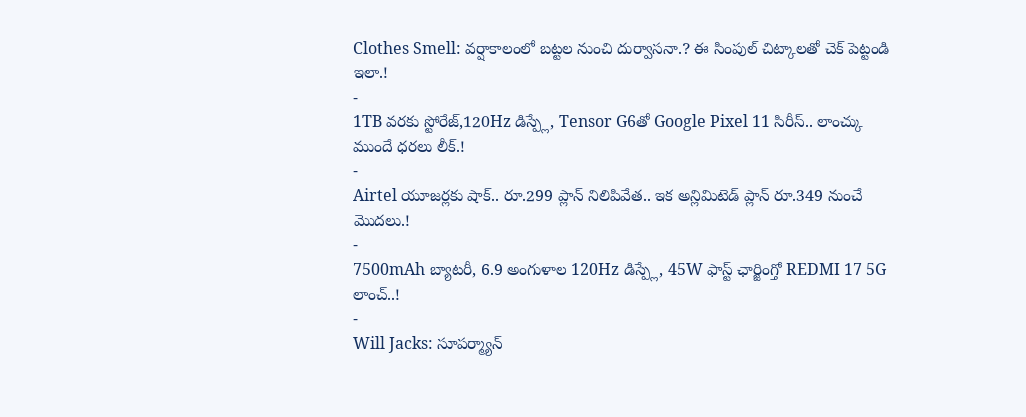Clothes Smell: వర్షాకాలంలో బట్టల నుంచి దుర్వాసనా.? ఈ సింపుల్ చిట్కాలతో చెక్ పెట్టండి ఇలా.!
-
1TB వరకు స్టోరేజ్,120Hz డిస్ప్లే, Tensor G6తో Google Pixel 11 సిరీస్.. లాంచ్కు ముందే ధరలు లీక్.!
-
Airtel యూజర్లకు షాక్.. రూ.299 ప్లాన్ నిలిపివేత.. ఇక అన్లిమిటెడ్ ప్లాన్ రూ.349 నుంచే మొదలు.!
-
7500mAh బ్యాటరీ, 6.9 అంగుళాల 120Hz డిస్ప్లే, 45W ఫాస్ట్ ఛార్జింగ్తో REDMI 17 5G లాంచ్..!
-
Will Jacks: సూపర్మ్యాన్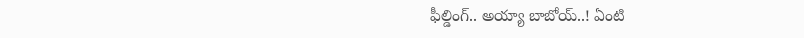ఫీల్డింగ్.. అయ్యా బాబోయ్..! ఏంటి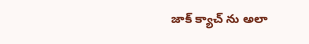జాక్ క్యాచ్ ను అలా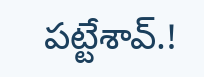పట్టేశావ్.!